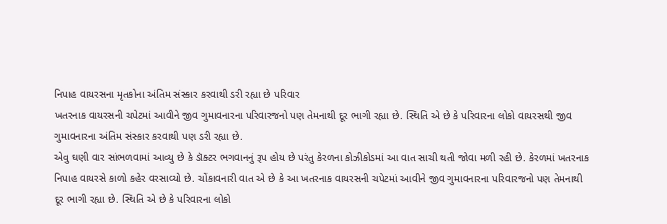નિપાહ વાયરસના મૃતકોના અંતિમ સંસ્કાર કરવાથી ડરી રહ્યા છે પરિવાર
ખતરનાક વાયરસની ચપેટમાં આવીને જીવ ગુમાવનારના પરિવારજનો પણ તેમનાથી દૂર ભાગી રહ્યા છે. સ્થિતિ એ છે કે પરિવારના લોકો વાયરસથી જીવ ગુમાવનારના અંતિમ સંસ્કાર કરવાથી પણ ડરી રહ્યા છે.
એવુ ઘણી વાર સાંભળવામાં આવ્યુ છે કે ડૉક્ટર ભગવાનનું રૂપ હોય છે પરંતુ કેરળના કોઝીકોડમાં આ વાત સાચી થતી જોવા મળી રહી છે. કેરળમાં ખતરનાક નિપાહ વાયરસે કાળો કહેર વરસાવ્યો છે. ચોંકાવનારી વાત એ છે કે આ ખતરનાક વાયરસની ચપેટમાં આવીને જીવ ગુમાવનારના પરિવારજનો પણ તેમનાથી દૂર ભાગી રહ્યા છે. સ્થિતિ એ છે કે પરિવારના લોકો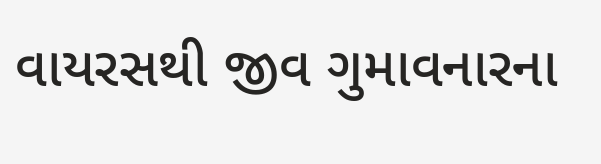વાયરસથી જીવ ગુમાવનારના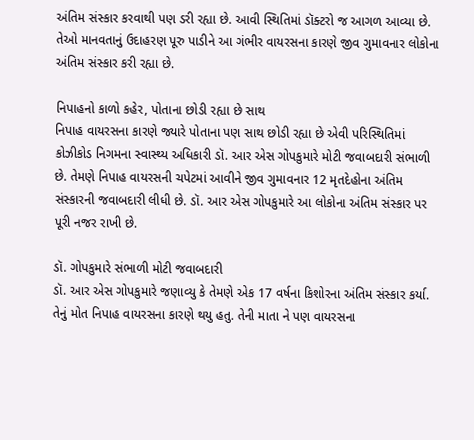અંતિમ સંસ્કાર કરવાથી પણ ડરી રહ્યા છે. આવી સ્થિતિમાં ડૉક્ટરો જ આગળ આવ્યા છે. તેઓ માનવતાનું ઉદાહરણ પૂરુ પાડીને આ ગંભીર વાયરસના કારણે જીવ ગુમાવનાર લોકોના અંતિમ સંસ્કાર કરી રહ્યા છે.

નિપાહનો કાળો કહેર, પોતાના છોડી રહ્યા છે સાથ
નિપાહ વાયરસના કારણે જ્યારે પોતાના પણ સાથ છોડી રહ્યા છે એવી પરિસ્થિતિમાં કોઝીકોડ નિગમના સ્વાસ્થ્ય અધિકારી ડૉ. આર એસ ગોપકુમારે મોટી જવાબદારી સંભાળી છે. તેમણે નિપાહ વાયરસની ચપેટમાં આવીને જીવ ગુમાવનાર 12 મૃતદેહોના અંતિમ સંસ્કારની જવાબદારી લીધી છે. ડૉ. આર એસ ગોપકુમારે આ લોકોના અંતિમ સંસ્કાર પર પૂરી નજર રાખી છે.

ડૉ. ગોપકુમારે સંભાળી મોટી જવાબદારી
ડૉ. આર એસ ગોપકુમારે જણાવ્યુ કે તેમણે એક 17 વર્ષના કિશોરના અંતિમ સંસ્કાર કર્યા. તેનું મોત નિપાહ વાયરસના કારણે થયુ હતુ. તેની માતા ને પણ વાયરસના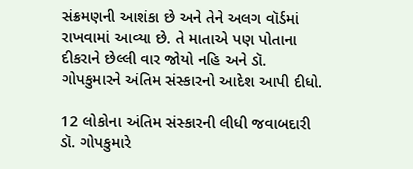સંક્રમણની આશંકા છે અને તેને અલગ વૉર્ડમાં રાખવામાં આવ્યા છે. તે માતાએ પણ પોતાના દીકરાને છેલ્લી વાર જોયો નહિ અને ડૉ. ગોપકુમારને અંતિમ સંસ્કારનો આદેશ આપી દીધો.

12 લોકોના અંતિમ સંસ્કારની લીધી જવાબદારી
ડૉ. ગોપકુમારે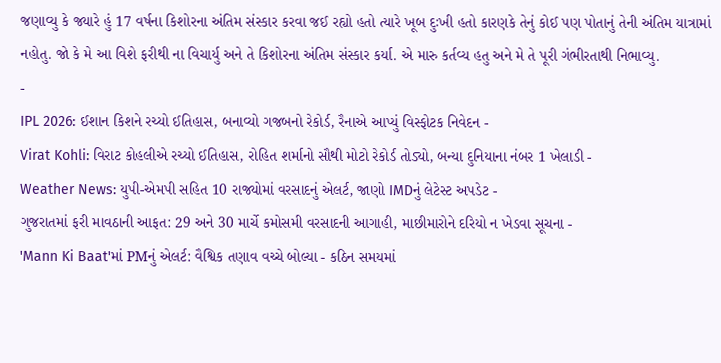જણાવ્યુ કે જ્યારે હું 17 વર્ષના કિશોરના અંતિમ સંસ્કાર કરવા જઈ રહ્યો હતો ત્યારે ખૂબ દુઃખી હતો કારણકે તેનું કોઈ પણ પોતાનું તેની અંતિમ યાત્રામાં નહોતુ. જો કે મે આ વિશે ફરીથી ના વિચાર્યુ અને તે કિશોરના અંતિમ સંસ્કાર કર્યા. એ મારુ કર્તવ્ય હતુ અને મે તે પૂરી ગંભીરતાથી નિભાવ્યુ.
-
IPL 2026: ઈશાન કિશને રચ્યો ઈતિહાસ, બનાવ્યો ગજબનો રેકોર્ડ, રૈનાએ આપ્યું વિસ્ફોટક નિવેદન -
Virat Kohli: વિરાટ કોહલીએ રચ્યો ઈતિહાસ, રોહિત શર્માનો સૌથી મોટો રેકોર્ડ તોડ્યો, બન્યા દુનિયાના નંબર 1 ખેલાડી -
Weather News: યુપી-એમપી સહિત 10 રાજ્યોમાં વરસાદનું એલર્ટ, જાણો IMDનું લેટેસ્ટ અપડેટ -
ગુજરાતમાં ફરી માવઠાની આફત: 29 અને 30 માર્ચે કમોસમી વરસાદની આગાહી, માછીમારોને દરિયો ન ખેડવા સૂચના -
'Mann Ki Baat'માં PMનું એલર્ટ: વૈશ્વિક તણાવ વચ્ચે બોલ્યા - કઠિન સમયમાં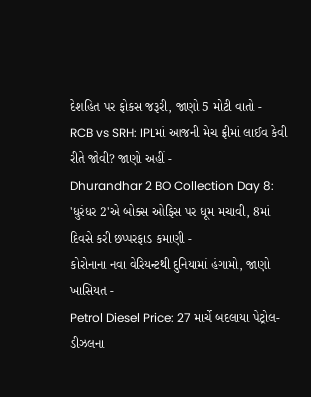દેશહિત પર ફોકસ જરૂરી, જાણો 5 મોટી વાતો -
RCB vs SRH: IPLમાં આજની મેચ ફ્રીમાં લાઈવ કેવી રીતે જોવી? જાણો અહીં -
Dhurandhar 2 BO Collection Day 8: 'ધુરંધર 2'એ બોક્સ ઓફિસ પર ધૂમ મચાવી, 8માં દિવસે કરી છપ્પરફાડ કમાણી -
કોરોનાના નવા વેરિયન્ટથી દુનિયામાં હંગામો, જાણો ખાસિયત -
Petrol Diesel Price: 27 માર્ચે બદલાયા પેટ્રોલ-ડીઝલના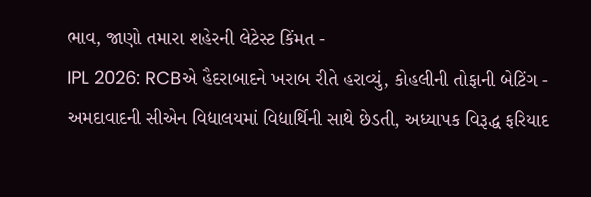ભાવ, જાણો તમારા શહેરની લેટેસ્ટ કિંમત -
IPL 2026: RCBએ હૈદરાબાદને ખરાબ રીતે હરાવ્યું, કોહલીની તોફાની બેટિંગ -
અમદાવાદની સીએન વિદ્યાલયમાં વિદ્યાર્થિની સાથે છેડતી, અધ્યાપક વિરૂદ્ધ ફરિયાદ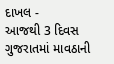દાખલ -
આજથી 3 દિવસ ગુજરાતમાં માવઠાની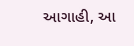આગાહી, આ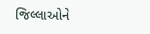જિલ્લાઓને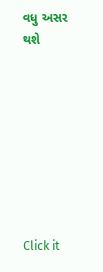વધુ અસર થશે








Click it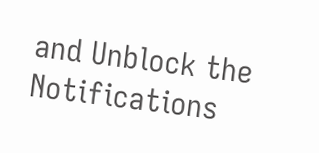and Unblock the Notifications